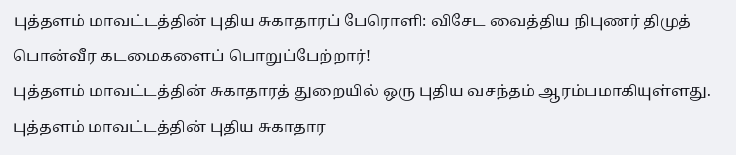புத்தளம் மாவட்டத்தின் புதிய சுகாதாரப் பேரொளி: விசேட வைத்திய நிபுணர் திமுத் பொன்வீர கடமைகளைப் பொறுப்பேற்றார்!
புத்தளம் மாவட்டத்தின் சுகாதாரத் துறையில் ஒரு புதிய வசந்தம் ஆரம்பமாகியுள்ளது. புத்தளம் மாவட்டத்தின் புதிய சுகாதார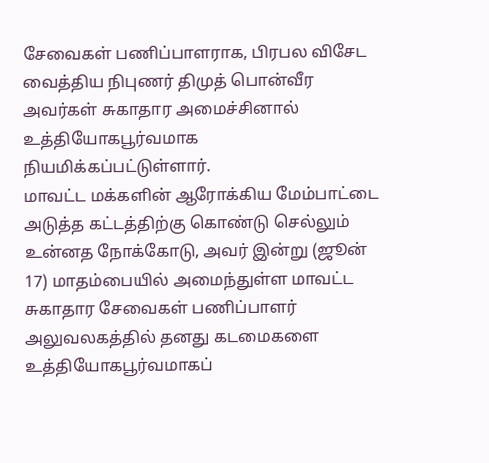சேவைகள் பணிப்பாளராக, பிரபல விசேட வைத்திய நிபுணர் திமுத் பொன்வீர அவர்கள் சுகாதார அமைச்சினால் உத்தியோகபூர்வமாக நியமிக்கப்பட்டுள்ளார்.
மாவட்ட மக்களின் ஆரோக்கிய மேம்பாட்டை அடுத்த கட்டத்திற்கு கொண்டு செல்லும் உன்னத நோக்கோடு, அவர் இன்று (ஜூன் 17) மாதம்பையில் அமைந்துள்ள மாவட்ட சுகாதார சேவைகள் பணிப்பாளர் அலுவலகத்தில் தனது கடமைகளை உத்தியோகபூர்வமாகப்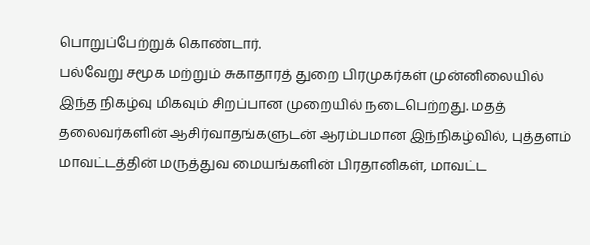பொறுப்பேற்றுக் கொண்டார்.
பல்வேறு சமூக மற்றும் சுகாதாரத் துறை பிரமுகர்கள் முன்னிலையில் இந்த நிகழ்வு மிகவும் சிறப்பான முறையில் நடைபெற்றது. மதத் தலைவர்களின் ஆசிர்வாதங்களுடன் ஆரம்பமான இந்நிகழ்வில், புத்தளம் மாவட்டத்தின் மருத்துவ மையங்களின் பிரதானிகள், மாவட்ட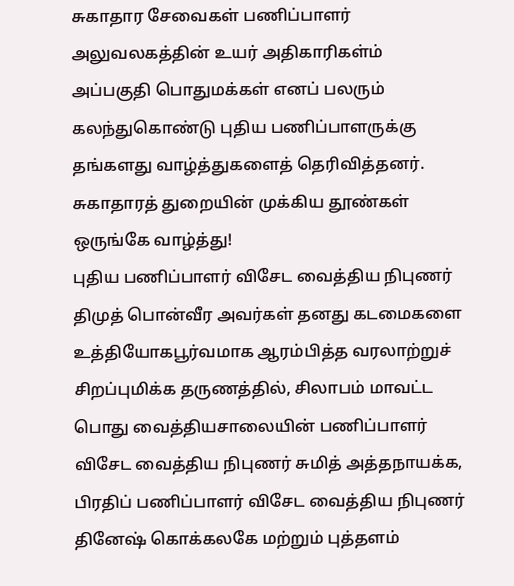சுகாதார சேவைகள் பணிப்பாளர் அலுவலகத்தின் உயர் அதிகாரிகள்ம் அப்பகுதி பொதுமக்கள் எனப் பலரும் கலந்துகொண்டு புதிய பணிப்பாளருக்கு தங்களது வாழ்த்துகளைத் தெரிவித்தனர்.
சுகாதாரத் துறையின் முக்கிய தூண்கள் ஒருங்கே வாழ்த்து!
புதிய பணிப்பாளர் விசேட வைத்திய நிபுணர் திமுத் பொன்வீர அவர்கள் தனது கடமைகளை உத்தியோகபூர்வமாக ஆரம்பித்த வரலாற்றுச் சிறப்புமிக்க தருணத்தில், சிலாபம் மாவட்ட பொது வைத்தியசாலையின் பணிப்பாளர் விசேட வைத்திய நிபுணர் சுமித் அத்தநாயக்க, பிரதிப் பணிப்பாளர் விசேட வைத்திய நிபுணர் தினேஷ் கொக்கலகே மற்றும் புத்தளம்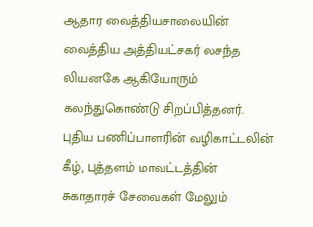ஆதார வைத்தியசாலையின் வைத்திய அத்தியட்சகர் லசந்த லியனகே ஆகியோரும் கலந்துகொண்டு சிறப்பித்தனர்.
புதிய பணிப்பாளரின் வழிகாட்டலின் கீழ், புத்தளம் மாவட்டத்தின் சுகாதாரச் சேவைகள் மேலும்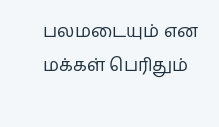பலமடையும் என மக்கள் பெரிதும்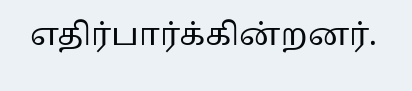எதிர்பார்க்கின்றனர்.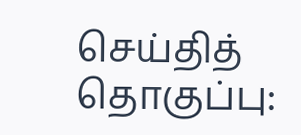செய்தித் தொகுப்பு: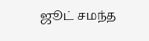ஜூட் சமந்த